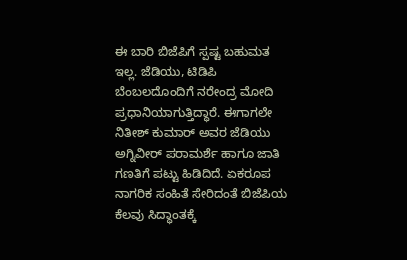ಈ ಬಾರಿ ಬಿಜೆಪಿಗೆ ಸ್ಪಷ್ಟ ಬಹುಮತ ಇಲ್ಲ. ಜೆಡಿಯು, ಟಿಡಿಪಿ ಬೆಂಬಲದೊಂದಿಗೆ ನರೇಂದ್ರ ಮೋದಿ ಪ್ರಧಾನಿಯಾಗುತ್ತಿದ್ಧಾರೆ. ಈಗಾಗಲೇ ನಿತೀಶ್ ಕುಮಾರ್ ಅವರ ಜೆಡಿಯು ಅಗ್ನಿವೀರ್ ಪರಾಮರ್ಶೆ ಹಾಗೂ ಜಾತಿ ಗಣತಿಗೆ ಪಟ್ಟು ಹಿಡಿದಿದೆ. ಏಕರೂಪ ನಾಗರಿಕ ಸಂಹಿತೆ ಸೇರಿದಂತೆ ಬಿಜೆಪಿಯ ಕೆಲವು ಸಿದ್ಧಾಂತಕ್ಕೆ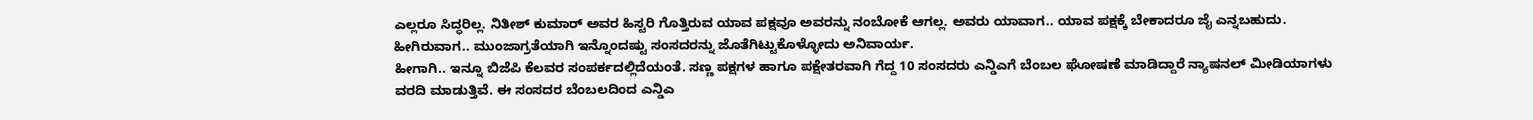ಎಲ್ಲರೂ ಸಿದ್ಧರಿಲ್ಲ. ನಿತೀಶ್ ಕುಮಾರ್ ಅವರ ಹಿಸ್ಟರಿ ಗೊತ್ತಿರುವ ಯಾವ ಪಕ್ಷವೂ ಅವರನ್ನು ನಂಬೋಕೆ ಆಗಲ್ಲ. ಅವರು ಯಾವಾಗ.. ಯಾವ ಪಕ್ಷಕ್ಕೆ ಬೇಕಾದರೂ ಜೈ ಎನ್ನಬಹುದು. ಹೀಗಿರುವಾಗ.. ಮುಂಜಾಗ್ರತೆಯಾಗಿ ಇನ್ನೊಂದಷ್ಟು ಸಂಸದರನ್ನು ಜೊತೆಗಿಟ್ಟುಕೊಳ್ಳೋದು ಅನಿವಾರ್ಯ.
ಹೀಗಾಗಿ.. ಇನ್ನೂ ಬಿಜೆಪಿ ಕೆಲವರ ಸಂಪರ್ಕದಲ್ಲಿದೆಯಂತೆ. ಸಣ್ಣ ಪಕ್ಷಗಳ ಹಾಗೂ ಪಕ್ಷೇತರವಾಗಿ ಗೆದ್ದ 10 ಸಂಸದರು ಎನ್ಡಿಎಗೆ ಬೆಂಬಲ ಘೋಷಣೆ ಮಾಡಿದ್ದಾರೆ ನ್ಯಾಷನಲ್ ಮೀಡಿಯಾಗಳು ವರದಿ ಮಾಡುತ್ತಿವೆ. ಈ ಸಂಸದರ ಬೆಂಬಲದಿಂದ ಎನ್ಡಿಎ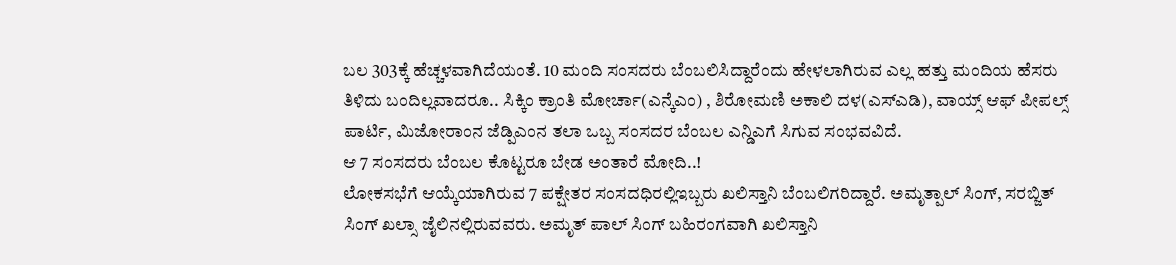ಬಲ 303ಕ್ಕೆ ಹೆಚ್ಚಳವಾಗಿದೆಯಂತೆ. 10 ಮಂದಿ ಸಂಸದರು ಬೆಂಬಲಿಸಿದ್ದಾರೆಂದು ಹೇಳಲಾಗಿರುವ ಎಲ್ಲ ಹತ್ತು ಮಂದಿಯ ಹೆಸರು ತಿಳಿದು ಬಂದಿಲ್ಲವಾದರೂ.. ಸಿಕ್ಕಿಂ ಕ್ರಾಂತಿ ಮೋರ್ಚಾ(ಎನ್ಕೆಎಂ) , ಶಿರೋಮಣಿ ಅಕಾಲಿ ದಳ(ಎಸ್ಎಡಿ), ವಾಯ್ಸ್ ಆಫ್ ಪೀಪಲ್ಸ್ ಪಾರ್ಟಿ, ಮಿಜೋರಾಂನ ಜೆಡ್ಪಿಎಂನ ತಲಾ ಒಬ್ಬ ಸಂಸದರ ಬೆಂಬಲ ಎನ್ಡಿಎಗೆ ಸಿಗುವ ಸಂಭವವಿದೆ.
ಆ 7 ಸಂಸದರು ಬೆಂಬಲ ಕೊಟ್ಟರೂ ಬೇಡ ಅಂತಾರೆ ಮೋದಿ..!
ಲೋಕಸಭೆಗೆ ಆಯ್ಕೆಯಾಗಿರುವ 7 ಪಕ್ಷೇತರ ಸಂಸದಧಿರಲ್ಲಿಇಬ್ಬರು ಖಲಿಸ್ತಾನಿ ಬೆಂಬಲಿಗರಿದ್ದಾರೆ. ಅಮೃತ್ಪಾಲ್ ಸಿಂಗ್, ಸರಬ್ಜಿತ್ ಸಿಂಗ್ ಖಲ್ಸಾ ಜೈಲಿನಲ್ಲಿರುವವರು. ಅಮೃತ್ ಪಾಲ್ ಸಿಂಗ್ ಬಹಿರಂಗವಾಗಿ ಖಲಿಸ್ತಾನಿ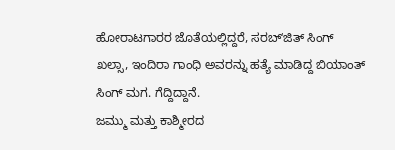ಹೋರಾಟಗಾರರ ಜೊತೆಯಲ್ಲಿದ್ದರೆ, ಸರಬ್ʻಜಿತ್ ಸಿಂಗ್ ಖಲ್ಸಾ, ಇಂದಿರಾ ಗಾಂಧಿ ಅವರನ್ನು ಹತ್ಯೆ ಮಾಡಿದ್ದ ಬಿಯಾಂತ್ ಸಿಂಗ್ ಮಗ. ಗೆದ್ದಿದ್ದಾನೆ.
ಜಮ್ಮು ಮತ್ತು ಕಾಶ್ಮೀರದ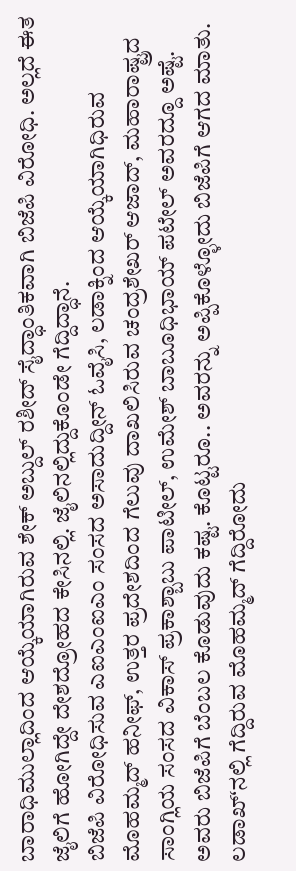ಬಾರಾಧಿಮುಲ್ಲಾದಿಂದ ಆಯ್ಕೆಯಾಗಿರುವ ಶೇಕ್ ಅಬ್ದುಲ್ ರಶೀದ್ ಸೈದ್ಧಾಂತಿಕವಾಗಿ ಬಿಜೆಪಿ ವಿರೋಧಿ. ಅಲ್ಲದೆ ಈತ ಜೈಲಿಗೆ ಹೋಗಿದ್ದೇ ದೇಶದ್ರೋಹದ ಕೇಸಿನಲ್ಲಿ. ಜೈಲಿನಲ್ಲಿದ್ದುಕೊಂಡೇ ಗೆದ್ದಿದ್ಧಾನೆ.
ಬಿಜೆಪಿ ವಿರೋಧಿಸುವ ಎಐಎಂಐಎಂ ಸಂಸದ ಅಸಾದುದ್ದೀನ್ ಓವೈಸಿ, ಲಡಾಕ್ನಿಂದ ಆಯ್ಕೆಯಾಗಿಧಿರುವ ಮೊಹಮ್ಮದ್ ಹನೀಫ್, ಉತ್ತರ ಪ್ರದೇಶದಿಂದ ಗೆಲುವು ದಾಖಲಿಸಿರುವ ಚಂದ್ರಶೇಖರ್ ಆಜಾದ್, ಮಹಾರಾಷ್ಟ್ರದ ಸಾಂಗ್ಲಿಯ ಸಂಸದ ವಿಕಾಸ್ ಪ್ರಕಾಶ್ಬಾಬು ಪಾಟೀಲ್, ಉಮೇಶ್ ಬಾಬೂಧಿಭಾಯ್ ಪಟೇಲ್ ಅವರದ್ದೂ ಅಷ್ಟೆ. ಅವರು ಬಿಜೆಪಿಗೆ ಬೆಂಬಲ ಕೊಡುವುದು ಕಷ್ಟ. ಕೊಟ್ಟರೂ.. ಅವರನ್ನು ಅಪ್ಪಿಕೊಳ್ಳೋದು ಬಿಜೆಪಿಗೆ ಆಗದ ಮಾತು.
ಲಡಾಖ್ʻನಲ್ಲಿ ಗೆದ್ದಿರುವ ಮೊಹಮ್ಮದ್ ಗೆದ್ದಿರೋದು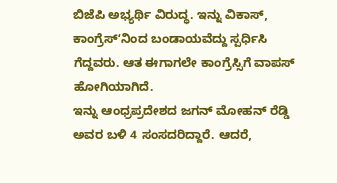ಬಿಜೆಪಿ ಅಭ್ಯರ್ಥಿ ವಿರುದ್ಧ. ಇನ್ನು ವಿಕಾಸ್, ಕಾಂಗ್ರೆಸ್ʻನಿಂದ ಬಂಡಾಯವೆದ್ದು ಸ್ಪರ್ಧಿಸಿ ಗೆದ್ದವರು. ಆತ ಈಗಾಗಲೇ ಕಾಂಗ್ರೆಸ್ಸಿಗೆ ವಾಪಸ್ ಹೋಗಿಯಾಗಿದೆ.
ಇನ್ನು ಆಂಧ್ರಪ್ರದೇಶದ ಜಗನ್ ಮೋಹನ್ ರೆಡ್ಡಿ ಅವರ ಬಳಿ 4 ಸಂಸದರಿದ್ದಾರೆ. ಆದರೆ,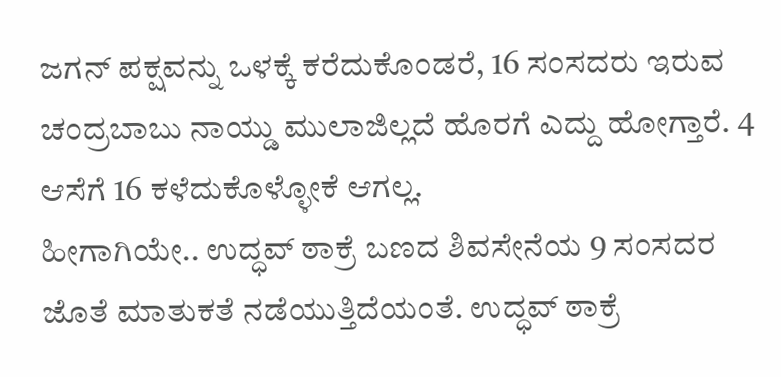ಜಗನ್ ಪಕ್ಷವನ್ನು ಒಳಕ್ಕೆ ಕರೆದುಕೊಂಡರೆ, 16 ಸಂಸದರು ಇರುವ ಚಂದ್ರಬಾಬು ನಾಯ್ಡು ಮುಲಾಜಿಲ್ಲದೆ ಹೊರಗೆ ಎದ್ದು ಹೋಗ್ತಾರೆ. 4 ಆಸೆಗೆ 16 ಕಳೆದುಕೊಳ್ಳೋಕೆ ಆಗಲ್ಲ.
ಹೀಗಾಗಿಯೇ.. ಉದ್ಧವ್ ಠಾಕ್ರೆ ಬಣದ ಶಿವಸೇನೆಯ 9 ಸಂಸದರ ಜೊತೆ ಮಾತುಕತೆ ನಡೆಯುತ್ತಿದೆಯಂತೆ. ಉದ್ಧವ್ ಠಾಕ್ರೆ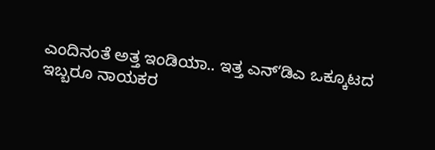ಎಂದಿನಂತೆ ಅತ್ತ ಇಂಡಿಯಾ.. ಇತ್ತ ಎನ್ʻಡಿಎ ಒಕ್ಕೂಟದ ಇಬ್ಬರೂ ನಾಯಕರ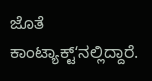ಜೊತೆ ಕಾಂಟ್ಯಾಕ್ಟ್ʻನಲ್ಲಿದ್ದಾರೆ.